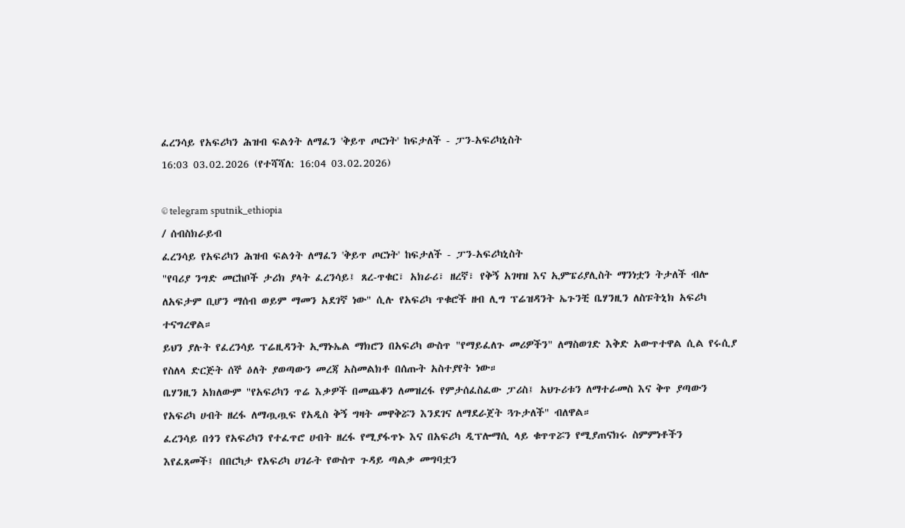ፈረንሳይ የአፍሪካን ሕዝብ ፍልጎት ለማፈን 'ቅይጥ ጦርነት' ከፍታለች - ፓን-አፍሪካኒስት
16:03 03.02.2026 (የተሻሻለ: 16:04 03.02.2026)

© telegram sputnik_ethiopia
/ ሰብስክራይብ
ፈረንሳይ የአፍሪካን ሕዝብ ፍልጎት ለማፈን 'ቅይጥ ጦርነት' ከፍታለች - ፓን-አፍሪካኒስት
"የባሪያ ንግድ መርከቦች ታሪክ ያላት ፈረንሳይ፤ ጸረ-ጥቁር፣ አክራሪ፣ ዘረኛ፣ የቅኝ አገዛዝ እና ኢምፔሪያሊስት ማንነቷን ትታለች ብሎ ለአፍታም ቢሆን ማሰብ ወይም ማመን አደገኛ ነው" ሲሉ የአፍሪካ ጥቁሮች ዘብ ሊግ ፕሬዝዳንት ኤጉንቺ ቤሃንዚን ለስፑትኒክ አፍሪካ ተናግረዋል።
ይህን ያሉት የፈረንሳይ ፕሬዚዳንት ኢማኑኤል ማክሮን በአፍሪካ ውስጥ "የማይፈለጉ መሪዎችን" ለማስወገድ እቅድ አውጥተዋል ሲል የሩሲያ የስለላ ድርጅት ሰኞ ዕለት ያወጣውን መረጃ አስመልክቶ በሰጡት አስተያየት ነው።
ቤሃንዚን አክለውም "የአፍሪካን ጥሬ እቃዎች በመጨቆን ለመዝረፋ የምታሰፈስፈው ፓሪስ፤ አህጉሪቱን ለማተራመስ እና ቅጥ ያጣውን የአፍሪካ ሀብት ዘረፋ ለማጧጧፍ የአዲስ ቅኝ ግዛት መዋቅሯን እንደገና ለማደራጀት ጓጉታለች" ብለዋል።
ፈረንሳይ በጎን የአፍሪካን የተፈጥሮ ሀብት ዘረፋ የሚያፋጥኑ እና በአፍሪካ ዲፕሎማሲ ላይ ቁጥጥሯን የሚያጠናክሩ ስምምነቶችን እየፈጸመች፤ በበርካታ የአፍሪካ ሀገራት የውስጥ ጉዳይ ጣልቃ መግባቷን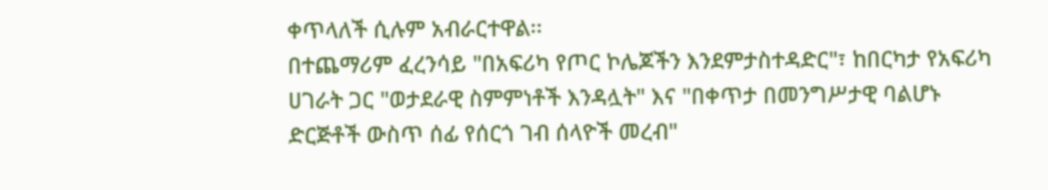ቀጥላለች ሲሉም አብራርተዋል፡፡
በተጨማሪም ፈረንሳይ "በአፍሪካ የጦር ኮሌጆችን እንደምታስተዳድር"፣ ከበርካታ የአፍሪካ ሀገራት ጋር "ወታደራዊ ስምምነቶች እንዳሏት" እና "በቀጥታ በመንግሥታዊ ባልሆኑ ድርጅቶች ውስጥ ሰፊ የሰርጎ ገብ ሰላዮች መረብ"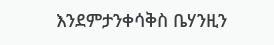እንደምታንቀሳቅስ ቤሃንዚን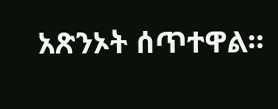አጽንኦት ሰጥተዋል።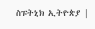ስፑትኒክ ኢትዮጵያ |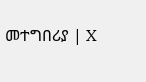መተግበሪያ | X